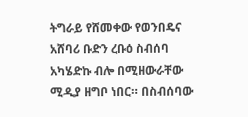ትግራይ የሸመቀው የወንበዴና አሸባሪ ቡድን ረቡዕ ስብሰባ አካሄድኩ ብሎ በሚዘውራቸው ሚዲያ ዘግቦ ነበር። በስብሰባው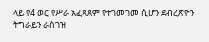ላይ የ4 ወር የሥራ አፈጻጸም የተገመገመ ሲሆን ደብረጽዮን ትግራይን ራስገዝ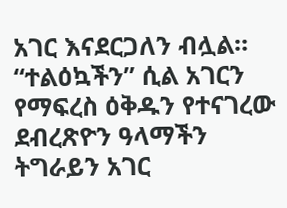አገር እናደርጋለን ብሏል። “ተልዕኳችን” ሲል አገርን የማፍረስ ዕቅዱን የተናገረው ደብረጽዮን ዓላማችን ትግራይን አገር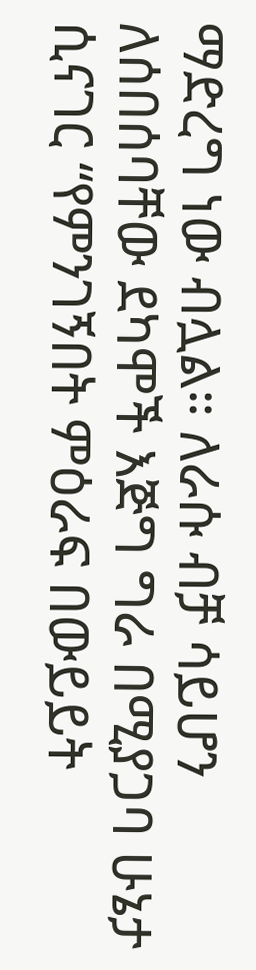ማድረግ ነው ብሏል። ለራሱ ብቻ ሳይሆን ለሰበሰባቸው ደካሞች እጅግ ግራ በሚያጋባ ሁኔታ ሲናገር “የምንገኝበት ምዕራፍ በውይይት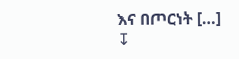እና በጦርነት […]
↧